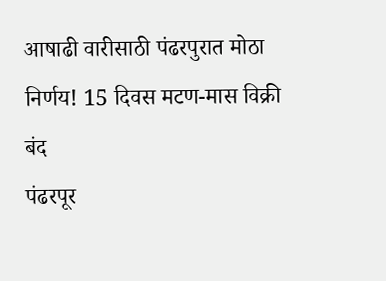आषाढी वारीसाठी पंढरपुरात मोठा निर्णय! 15 दिवस मटण-मास विक्री बंद
पंढरपूर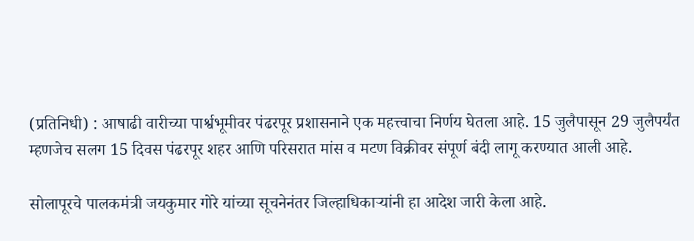(प्रतिनिधी) : आषाढी वारीच्या पार्श्वभूमीवर पंढरपूर प्रशासनाने एक महत्त्वाचा निर्णय घेतला आहे. 15 जुलैपासून 29 जुलैपर्यंत म्हणजेच सलग 15 दिवस पंढरपूर शहर आणि परिसरात मांस व मटण विक्रीवर संपूर्ण बंदी लागू करण्यात आली आहे.

सोलापूरचे पालकमंत्री जयकुमार गोरे यांच्या सूचनेनंतर जिल्हाधिकाऱ्यांनी हा आदेश जारी केला आहे.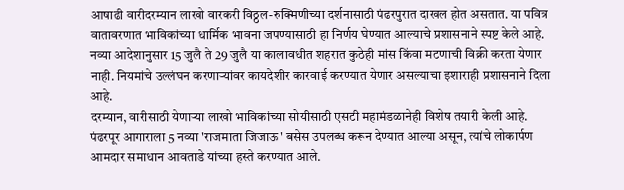आषाढी वारीदरम्यान लाखो वारकरी विठ्ठल-रुक्मिणीच्या दर्शनासाठी पंढरपुरात दाखल होत असतात. या पवित्र वातावरणात भाविकांच्या धार्मिक भावना जपण्यासाठी हा निर्णय घेण्यात आल्याचे प्रशासनाने स्पष्ट केले आहे.
नव्या आदेशानुसार 15 जुलै ते 29 जुलै या कालावधीत शहरात कुठेही मांस किंवा मटणाची विक्री करता येणार नाही. नियमांचे उल्लंघन करणाऱ्यांवर कायदेशीर कारवाई करण्यात येणार असल्याचा इशाराही प्रशासनाने दिला आहे.
दरम्यान, वारीसाठी येणाऱ्या लाखो भाविकांच्या सोयीसाठी एसटी महामंडळानेही विशेष तयारी केली आहे. पंढरपूर आगाराला 5 नव्या 'राजमाता जिजाऊ' बसेस उपलब्ध करून देण्यात आल्या असून, त्यांचे लोकार्पण आमदार समाधान आवताडे यांच्या हस्ते करण्यात आले.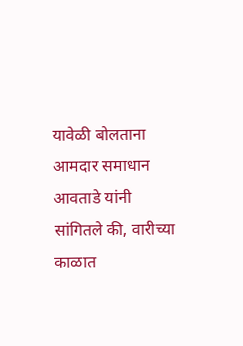यावेळी बोलताना आमदार समाधान आवताडे यांनी सांगितले की, वारीच्या काळात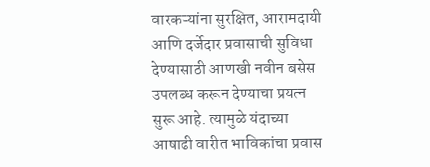वारकऱ्यांना सुरक्षित, आरामदायी आणि दर्जेदार प्रवासाची सुविधा देण्यासाठी आणखी नवीन बसेस उपलब्ध करून देण्याचा प्रयत्न सुरू आहे. त्यामुळे यंदाच्या आषाढी वारीत भाविकांचा प्रवास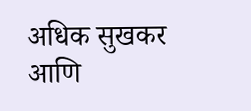अधिक सुखकर आणि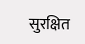सुरक्षित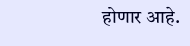होणार आहे.